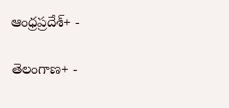ఆంధ్రప్రదేశ్+ -

తెలంగాణ+ -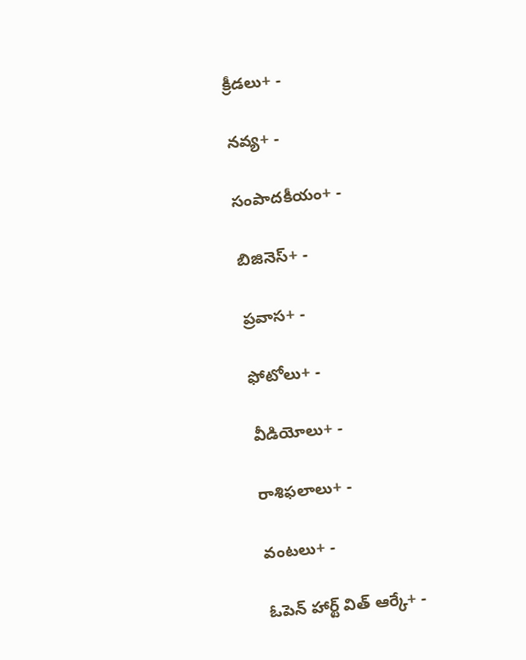క్రీడలు+ -

నవ్య+ -

సంపాదకీయం+ -

బిజినెస్+ -

ప్రవాస+ -

ఫోటోలు+ -

వీడియోలు+ -

రాశిఫలాలు+ -

వంటలు+ -

ఓపెన్ హార్ట్ విత్ ఆర్కే+ -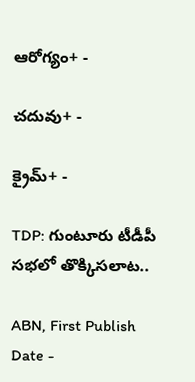ఆరోగ్యం+ -

చదువు+ -

క్రైమ్+ -

TDP: గుంటూరు టీడీపీ సభలో తొక్కిసలాట..

ABN, First Publish Date -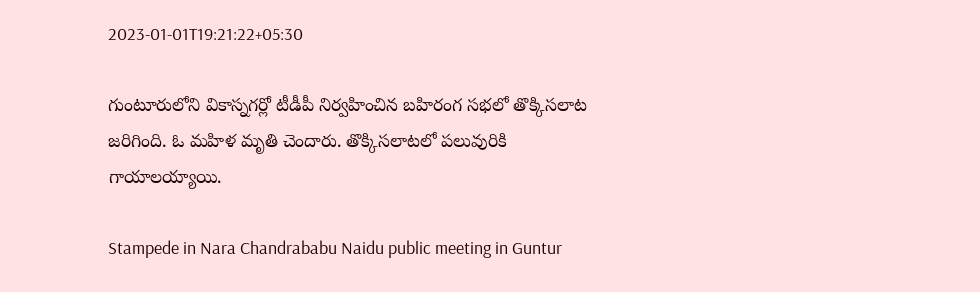2023-01-01T19:21:22+05:30

గుంటూరులోని వికాస్నగర్లో టీడీపీ నిర్వహించిన బహిరంగ సభలో తొక్కిసలాట జరిగింది. ఓ మహిళ మృతి చెందారు. తొక్కిసలాటలో పలువురికి గాయాలయ్యాయి.

Stampede in Nara Chandrababu Naidu public meeting in Guntur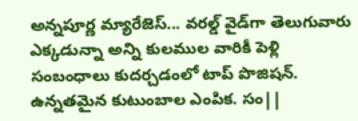అన్నపూర్ణ మ్యారేజెస్... వరల్డ్ వైడ్‌గా తెలుగువారు ఎక్కడున్నా అన్ని కులముల వారికీ పెళ్లి సంబంధాలు కుదర్చడంలో టాప్ పొజిషన్. ఉన్నతమైన కుటుంబాల ఎంపిక. సం||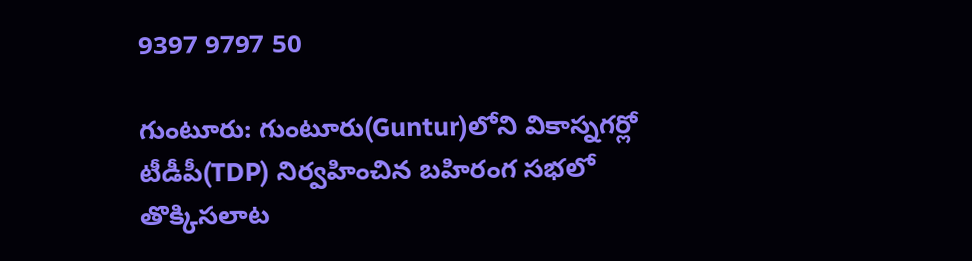9397 9797 50

గుంటూరు: గుంటూరు(Guntur)లోని వికాస్నగర్లో టీడీపీ(TDP) నిర్వహించిన బహిరంగ సభలో తొక్కిసలాట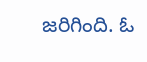జరిగింది. ఓ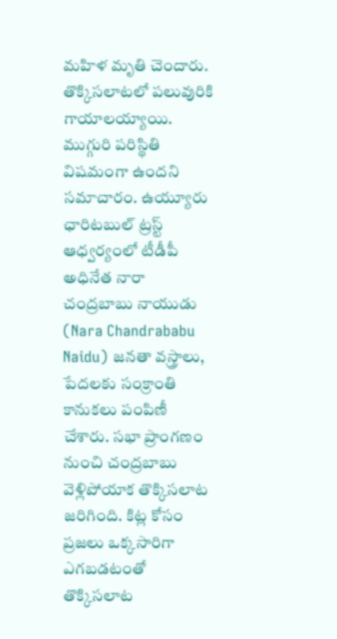మహిళ మృతి చెందారు. తొక్కిసలాటలో పలువురికి గాయాలయ్యాయి. ముగ్గురి పరిస్థితి విషమంగా ఉందని సమాచారం. ఉయ్యూరు ఛారిటబుల్ ట్రస్ట్ ఆధ్వర్యంలో టీడీపీ అధినేత నారా చంద్రబాబు నాయుడు (Nara Chandrababu Naidu) జనతా వస్త్రాలు, పేదలకు సంక్రాంతి కానుకలు పంపిణీ చేశారు. సభా ప్రాంగణం నుంచి చంద్రబాబు వెళ్లిపోయాక తొక్కిసలాట జరిగింది. కిట్ల కోసం ప్రజలు ఒక్కసారిగా ఎగబడటంతో తొక్కిసలాట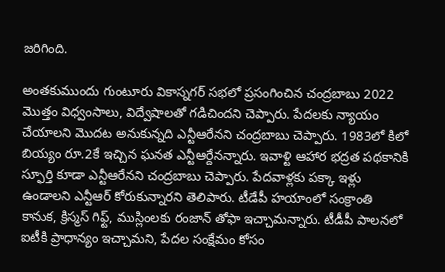జరిగింది.

అంతకుముందు గుంటూరు వికాస్నగర్ సభలో ప్రసంగించిన చంద్రబాబు 2022 మొత్తం విధ్వంసాలు, విద్వేషాలతో గడిచిందని చెప్పారు. పేదలకు న్యాయం చేయాలని మొదట అనుకున్నది ఎన్టీఆరేనని చంద్రబాబు చెప్పారు. 1983లో కిలో బియ్యం రూ.2కే ఇచ్చిన ఘనత ఎన్టీఆర్దేనన్నారు. ఇవాళ్టి ఆహార భద్రత పథకానికి స్ఫూర్తి కూడా ఎన్టీఆరేనని చంద్రబాబు చెప్పారు. పేదవాళ్లకు పక్కా ఇళ్లు ఉండాలని ఎన్టీఆర్ కోరుకున్నారని తెలిపారు. టీడేపీ హయాంలో సంక్రాంతి కానుక, క్రిస్మస్ గిఫ్ట్, ముస్లింలకు రంజాన్ తోఫా ఇచ్చామన్నారు. టీడీపీ పాలనలో ఐటీకి ప్రాధాన్యం ఇచ్చామని, పేదల సంక్షేమం కోసం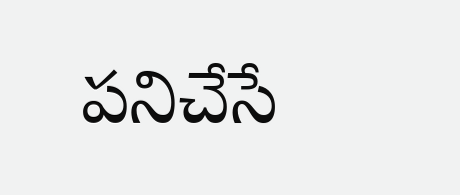పనిచేసే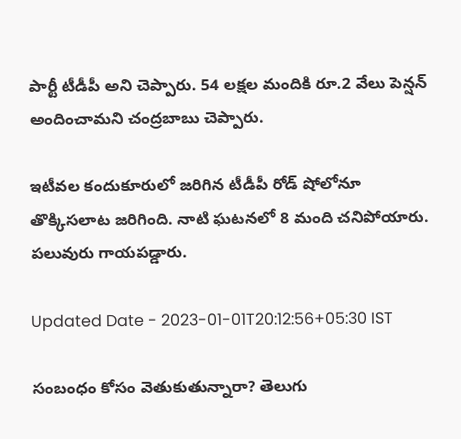పార్టీ టీడీపీ అని చెప్పారు. 54 లక్షల మందికి రూ.2 వేలు పెన్షన్ అందించామని చంద్రబాబు చెప్పారు.

ఇటీవల కందుకూరులో జరిగిన టీడీపీ రోడ్ షో‌లోనూ తొక్కిసలాట జరిగింది. నాటి ఘటనలో 8 మంది చనిపోయారు. పలువురు గాయపడ్డారు.

Updated Date - 2023-01-01T20:12:56+05:30 IST

సంబంధం కోసం వెతుకుతున్నారా? తెలుగు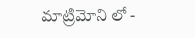మాట్రిమోని లో -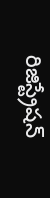రిజిస్ట్రేషన్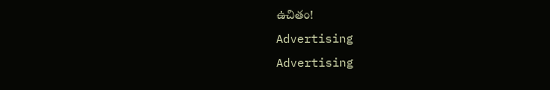ఉచితం!
Advertising
Advertising